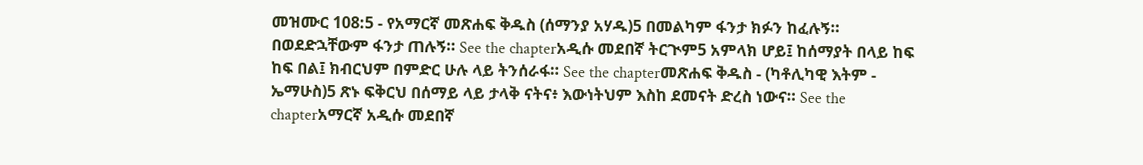መዝሙር 108:5 - የአማርኛ መጽሐፍ ቅዱስ (ሰማንያ አሃዱ)5 በመልካም ፋንታ ክፉን ከፈሉኝ። በወደድኋቸውም ፋንታ ጠሉኝ። See the chapterአዲሱ መደበኛ ትርጒም5 አምላክ ሆይ፤ ከሰማያት በላይ ከፍ ከፍ በል፤ ክብርህም በምድር ሁሉ ላይ ትንሰራፋ። See the chapterመጽሐፍ ቅዱስ - (ካቶሊካዊ እትም - ኤማሁስ)5 ጽኑ ፍቅርህ በሰማይ ላይ ታላቅ ናትና፥ እውነትህም እስከ ደመናት ድረስ ነውና። See the chapterአማርኛ አዲሱ መደበኛ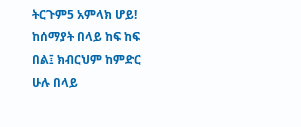ትርጉም5 አምላክ ሆይ! ከሰማያት በላይ ከፍ ከፍ በል፤ ክብርህም ከምድር ሁሉ በላይ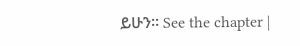ይሁን። See the chapter |